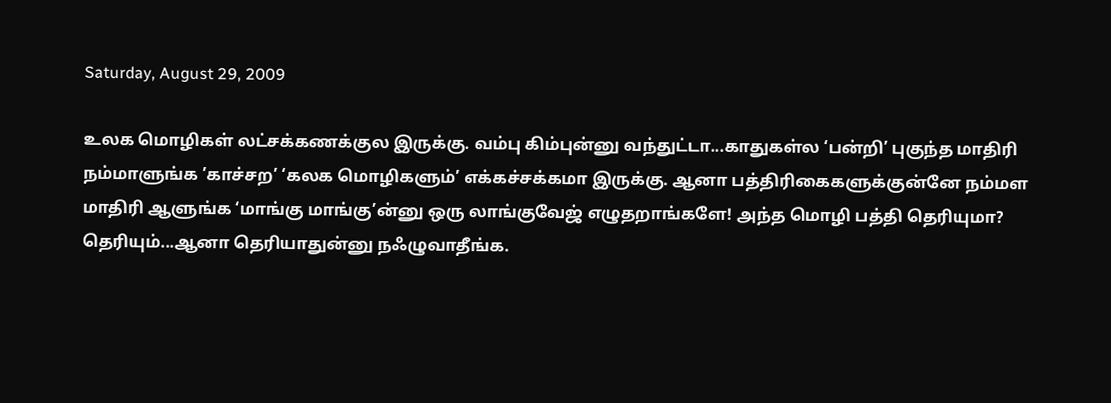Saturday, August 29, 2009

உலக மொழிகள் லட்சக்கணக்குல இருக்கு. வம்பு கிம்புன்னு வந்துட்டா...காதுகள்ல ‘பன்றி’ புகுந்த மாதிரி நம்மாளுங்க ’காச்சற’ ‘கலக மொழிகளும்’ எக்கச்சக்கமா இருக்கு. ஆனா பத்திரிகைகளுக்குன்னே நம்மள மாதிரி ஆளுங்க ‘மாங்கு மாங்கு’ன்னு ஒரு லாங்குவேஜ் எழுதறாங்களே! அந்த மொழி பத்தி தெரியுமா?
தெரியும்...ஆனா தெரியாதுன்னு நஃழுவாதீங்க.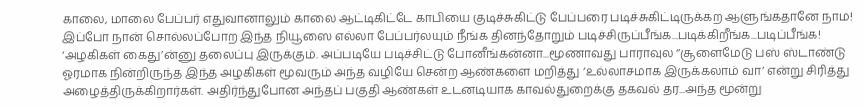காலை, மாலை பேப்பர் எதுவானாலும் காலை ஆட்டிகிட்டே காபியை குடிச்சுகிட்டு பேப்பரை படிச்சுகிட்டிருக்கற ஆளுங்கதானே நாம! இப்போ நான் சொல்லப்போற இந்த நியூஸை எல்லா பேப்பர்லயும் நீங்க தினந்தோறும் படிச்சிருப்பீங்க...படிக்கிறீங்க...படிப்பீங்க!
‘அழகிகள் கைது’ன்னு தலைப்பு இருக்கும். அப்படியே படிச்சிட்டு போனீங்கன்னா...மூணாவது பாராவுல ‘’சூளைமேடு பஸ் ஸ்டாண்டு ஓரமாக நின்றிருந்த இந்த அழகிகள் மூவரும் அந்த வழியே சென்ற ஆண்களை மறித்து ‘உல்லாசமாக இருக்கலாம் வா’ என்று சிரித்து அழைத்திருக்கிறார்கள். அதிர்ந்துபோன அந்தப் பகுதி ஆண்கள் உடனடியாக காவல்துறைக்கு தகவல் தர...அந்த மூன்று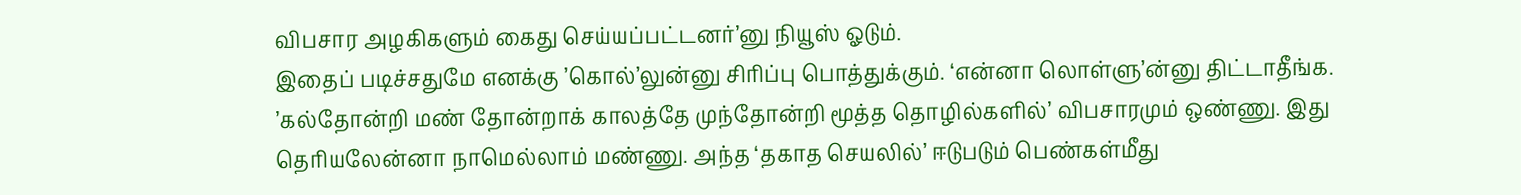விபசார அழகிகளும் கைது செய்யப்பட்டனர்’னு நியூஸ் ஓடும்.
இதைப் படிச்சதுமே எனக்கு ’கொல்’லுன்னு சிரிப்பு பொத்துக்கும். ‘என்னா லொள்ளு’ன்னு திட்டாதீங்க. ’கல்தோன்றி மண் தோன்றாக் காலத்தே முந்தோன்றி மூத்த தொழில்களில்’ விபசாரமும் ஒண்ணு. இது தெரியலேன்னா நாமெல்லாம் மண்ணு. அந்த ‘தகாத செயலில்’ ஈடுபடும் பெண்கள்மீது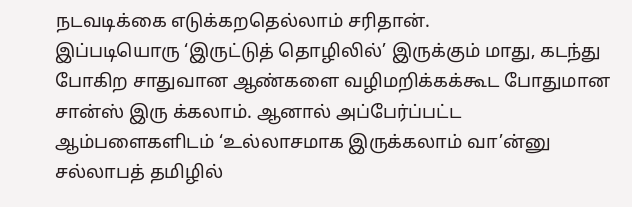நடவடிக்கை எடுக்கறதெல்லாம் சரிதான்.
இப்படியொரு ‘இருட்டுத் தொழிலில்’ இருக்கும் மாது, கடந்து போகிற சாதுவான ஆண்களை வழிமறிக்கக்கூட போதுமான சான்ஸ் இரு க்கலாம். ஆனால் அப்பேர்ப்பட்ட ஆம்பளைகளிடம் ‘உல்லாசமாக இருக்கலாம் வா’ன்னு சல்லாபத் தமிழில்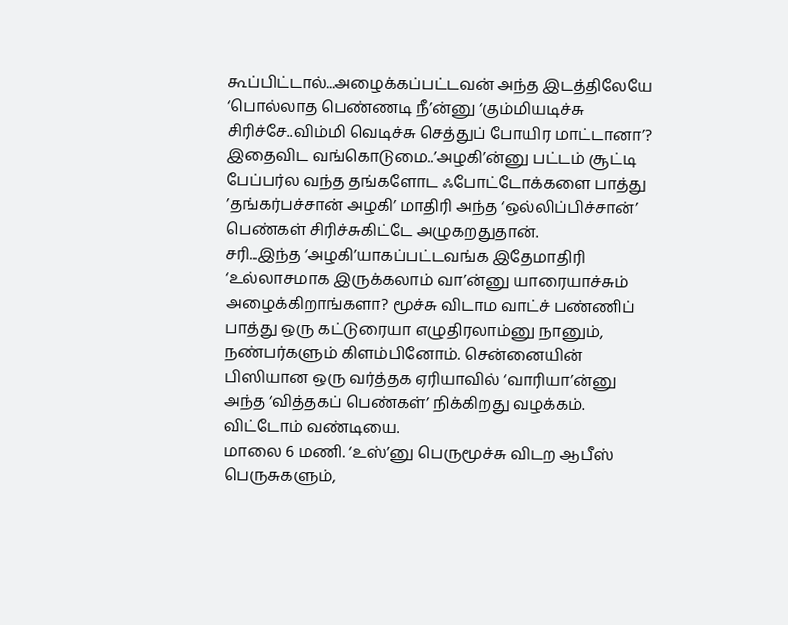கூப்பிட்டால்...அழைக்கப்பட்டவன் அந்த இடத்திலேயே ‘பொல்லாத பெண்ணடி நீ’ன்னு ‘கும்மியடிச்சு சிரிச்சே..விம்மி வெடிச்சு செத்துப் போயிர மாட்டானா’?
இதைவிட வங்கொடுமை..’அழகி’ன்னு பட்டம் சூட்டி பேப்பர்ல வந்த தங்களோட ஃபோட்டோக்களை பாத்து ’தங்கர்பச்சான் அழகி’ மாதிரி அந்த ‘ஒல்லிப்பிச்சான்’ பெண்கள் சிரிச்சுகிட்டே அழுகறதுதான்.
சரி...இந்த ‘அழகி’யாகப்பட்டவங்க இதேமாதிரி ‘உல்லாசமாக இருக்கலாம் வா’ன்னு யாரையாச்சும் அழைக்கிறாங்களா? மூச்சு விடாம வாட்ச் பண்ணிப் பாத்து ஒரு கட்டுரையா எழுதிரலாம்னு நானும், நண்பர்களும் கிளம்பினோம். சென்னையின் பிஸியான ஒரு வர்த்தக ஏரியாவில் ‘வாரியா’ன்னு அந்த ‘வித்தகப் பெண்கள்’ நிக்கிறது வழக்கம். விட்டோம் வண்டியை.
மாலை 6 மணி. ‘உஸ்’னு பெருமூச்சு விடற ஆபீஸ் பெருசுகளும்,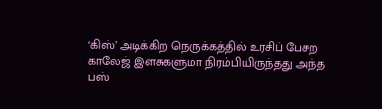‘கிஸ்’ அடிக்கிற நெருக்கத்தில் உரசிப் பேசற காலேஜ் இளசுகளுமா நிரம்பியிருந்தது அந்த பஸ்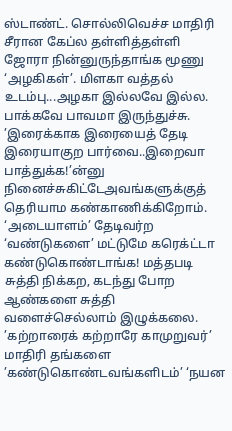ஸ்டாண்ட். சொல்லிவெச்ச மாதிரி சீரான கேப்ல தள்ளித்தள்ளி ஜோரா நின்னுருந்தாங்க மூணு ‘அழகிகள்’. மிளகா வத்தல் உடம்பு...அழகா இல்லவே இல்ல. பாக்கவே பாவமா இருந்துச்சு.
’இரைக்காக இரையைத் தேடி இரையாகுற பார்வை..இறைவா பாத்துக்க!’ன்னு நினைச்சுகிட்டேஅவங்களுக்குத் தெரியாம கண்காணிக்கிறோம். ‘அடையாளம்’ தேடிவர்ற ‘வண்டுகளை’ மட்டுமே கரெக்ட்டா கண்டுகொண்டாங்க! மத்தபடி சுத்தி நிக்கற, கடந்து போற ஆண்களை சுத்தி வளைச்செல்லாம் இழுக்கலை. ’கற்றாரைக் கற்றாரே காமுறுவர்’ மாதிரி தங்களை ’கண்டுகொண்டவங்களிடம்’ ‘நயன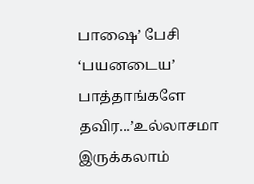பாஷை’ பேசி ‘பயனடைய’ பாத்தாங்களே தவிர...’உல்லாசமா இருக்கலாம்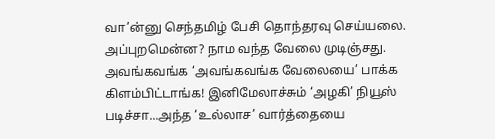வா’ன்னு செந்தமிழ் பேசி தொந்தரவு செய்யலை.
அப்புறமென்ன? நாம வந்த வேலை முடிஞ்சது. அவங்கவங்க ‘அவங்கவங்க வேலையை’ பாக்க கிளம்பிட்டாங்க! இனிமேலாச்சும் ‘அழகி’ நியூஸ் படிச்சா...அந்த ‘உல்லாச’ வார்த்தையை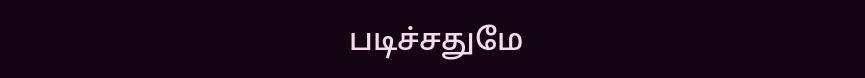படிச்சதுமே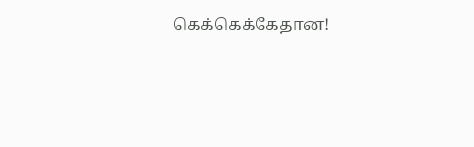கெக்கெக்கேதான!